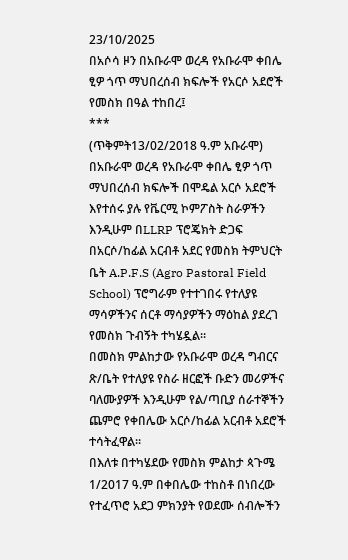23/10/2025
በአሶሳ ዞን በአቡራሞ ወረዳ የአቡራሞ ቀበሌ ፂዎ ጎጥ ማህበረሰብ ክፍሎች የአርሶ አደሮች የመስክ በዓል ተከበረ፤
***
(ጥቅምት13/02/2018 ዓ.ም አቡራሞ) በአቡራሞ ወረዳ የአቡራሞ ቀበሌ ፂዎ ጎጥ ማህበረሰብ ክፍሎች በሞዴል አርሶ አደሮች እየተሰሩ ያሉ የቬርሚ ኮምፖስት ስራዎችን እንዲሁም በLLRP ፕሮጄክት ድጋፍ በአርሶ/ከፊል አርብቶ አደር የመስክ ትምህርት ቤት A.P.F.S (Agro Pastoral Field School) ፕሮግራም የተተገበሩ የተለያዩ ማሳዎችንና ሰርቶ ማሳያዎችን ማዕከል ያደረገ የመስክ ጉብኝት ተካሄዷል።
በመስክ ምልከታው የአቡራሞ ወረዳ ግብርና ጽ/ቤት የተለያዩ የስራ ዘርፎች ቡድን መሪዎችና ባለሙያዎች እንዲሁም የል/ጣቢያ ሰራተኞችን ጨምሮ የቀበሌው አርሶ/ከፊል አርብቶ አደሮች ተሳትፈዋል።
በእለቱ በተካሄደው የመስክ ምልከታ ጳጉሜ 1/2017 ዓ.ም በቀበሌው ተከስቶ በነበረው የተፈጥሮ አደጋ ምክንያት የወደሙ ሰብሎችን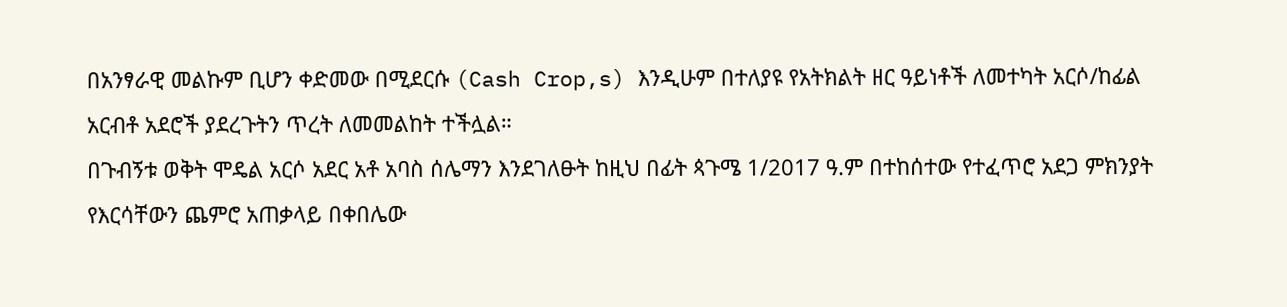በአንፃራዊ መልኩም ቢሆን ቀድመው በሚደርሱ (Cash Crop,s) እንዲሁም በተለያዩ የአትክልት ዘር ዓይነቶች ለመተካት አርሶ/ከፊል አርብቶ አደሮች ያደረጉትን ጥረት ለመመልከት ተችሏል።
በጉብኝቱ ወቅት ሞዴል አርሶ አደር አቶ አባስ ሰሌማን እንደገለፁት ከዚህ በፊት ጳጉሜ 1/2017 ዓ.ም በተከሰተው የተፈጥሮ አደጋ ምክንያት የእርሳቸውን ጨምሮ አጠቃላይ በቀበሌው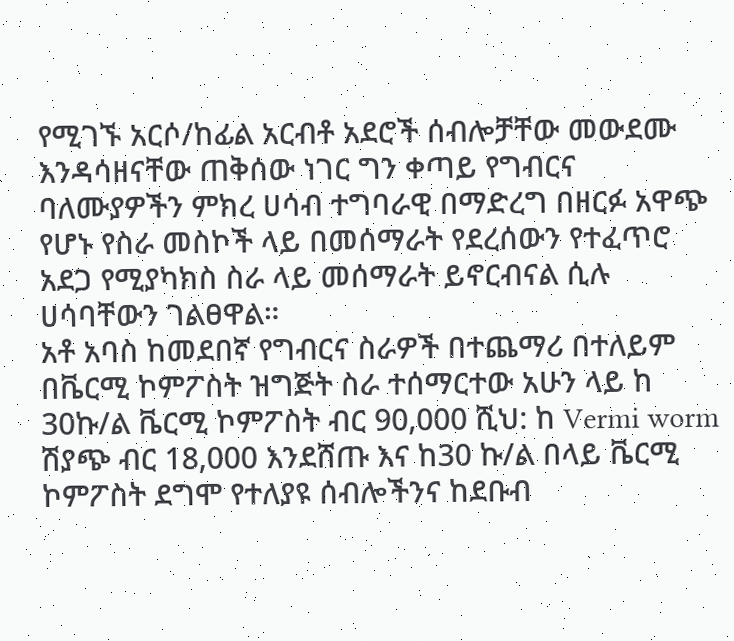የሚገኙ አርሶ/ከፊል አርብቶ አደሮች ሰብሎቻቸው መውደሙ እንዳሳዘናቸው ጠቅሰው ነገር ግን ቀጣይ የግብርና ባለሙያዎችን ምክረ ሀሳብ ተግባራዊ በማድረግ በዘርፉ አዋጭ የሆኑ የስራ መስኮች ላይ በመሰማራት የደረሰውን የተፈጥሮ አደጋ የሚያካክስ ስራ ላይ መሰማራት ይኖርብናል ሲሉ ሀሳባቸውን ገልፀዋል።
አቶ አባስ ከመደበኛ የግብርና ስራዎች በተጨማሪ በተለይም በቬርሚ ኮምፖስት ዝግጅት ስራ ተሰማርተው አሁን ላይ ከ 30ኩ/ል ቬርሚ ኮምፖስት ብር 90,000 ሺህ: ከ Vermi worm ሽያጭ ብር 18,000 እንደሸጡ እና ከ30 ኩ/ል በላይ ቬርሚ ኮምፖስት ደግሞ የተለያዩ ሰብሎችንና ከደቡብ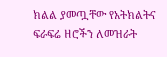ክልል ያመጧቸው የአትክልትና ፍራፍሬ ዘሮችን ለመዝራት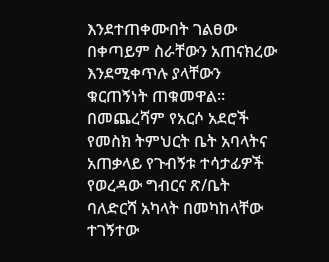እንደተጠቀሙበት ገልፀው በቀጣይም ስራቸውን አጠናክረው እንደሚቀጥሉ ያላቸውን ቁርጠኝነት ጠቁመዋል።
በመጨረሻም የአርሶ አደሮች የመስክ ትምህርት ቤት አባላትና አጠቃላይ የጉብኝቱ ተሳታፊዎች የወረዳው ግብርና ጽ/ቤት ባለድርሻ አካላት በመካከላቸው ተገኝተው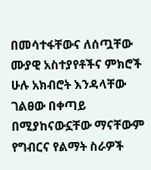በመሳተፋቸውና ለሰጧቸው ሙያዊ አስተያየቶችና ምክሮች ሁሉ አክብሮት እንዳላቸው ገልፀው በቀጣይ በሚያከናውኗቸው ማናቸውም የግብርና የልማት ስራዎች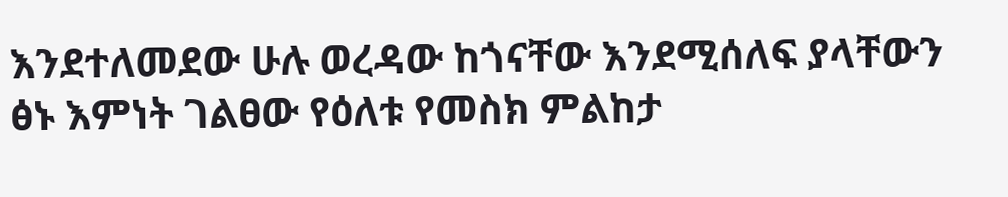እንደተለመደው ሁሉ ወረዳው ከጎናቸው እንደሚሰለፍ ያላቸውን ፅኑ እምነት ገልፀው የዕለቱ የመስክ ምልከታ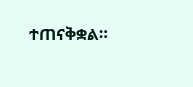ተጠናቅቋል።